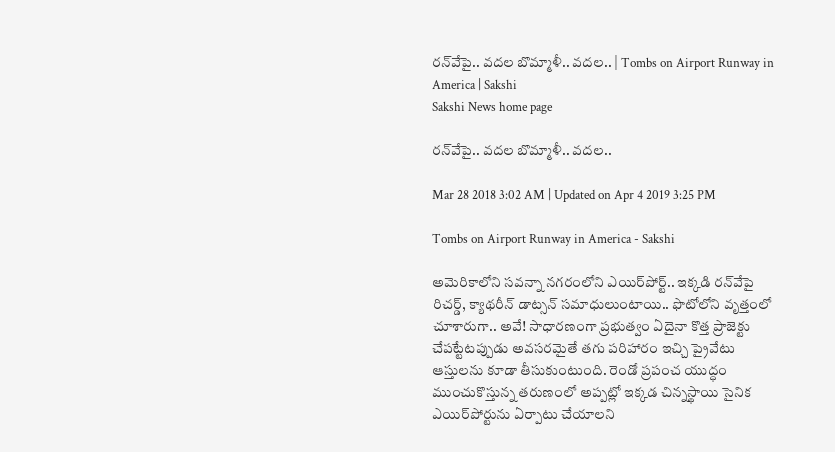రన్‌వేపై.. వదల బొమ్మాళీ.. వదల.. | Tombs on Airport Runway in America | Sakshi
Sakshi News home page

రన్‌వేపై.. వదల బొమ్మాళీ.. వదల..

Mar 28 2018 3:02 AM | Updated on Apr 4 2019 3:25 PM

Tombs on Airport Runway in America - Sakshi

అమెరికాలోని సవన్నా నగరంలోని ఎయిర్‌పోర్ట్‌.. ఇక్కడి రన్‌వేపై రిచర్డ్, క్యాథరీన్‌ డాట్సన్‌ సమాధులుంటాయి.. ఫొటోలోని వృత్తంలో చూశారుగా.. అవే! సాధారణంగా ప్రభుత్వం ఏదైనా కొత్త ప్రాజెక్టు చేపట్టేటప్పుడు అవసరమైతే తగు పరిహారం ఇచ్చి ప్రైవేటు ఆస్తులను కూడా తీసుకుంటుంది. రెండో ప్రపంచ యుద్ధం ముంచుకొస్తున్న తరుణంలో అప్పట్లో ఇక్కడ చిన్నస్థాయి సైనిక ఎయిర్‌పోర్టును ఏర్పాటు చేయాలని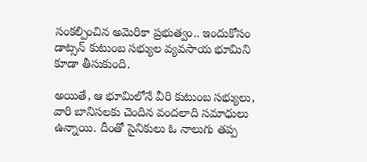సంకల్పించిన అమెరికా ప్రభుత్వం.. ఇందుకోసం డాట్సన్‌ కుటుంబ సభ్యుల వ్యవసాయ భూమిని కూడా తీసుకుంది.

అయితే, ఆ భూమిలోనే వీరి కుటుంబ సభ్యులు, వారి బానిసలకు చెందిన వందలాది సమాధులు ఉన్నాయి. దీంతో సైనికులు ఓ నాలుగు తప్ప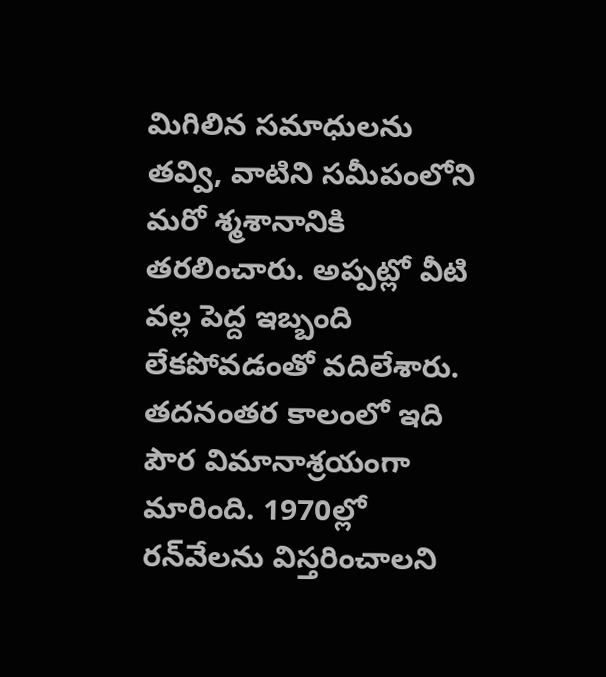మిగిలిన సమాధులను తవ్వి, వాటిని సమీపంలోని మరో శ్మశానానికి తరలించారు. అప్పట్లో వీటి వల్ల పెద్ద ఇబ్బంది లేకపోవడంతో వదిలేశారు. తదనంతర కాలంలో ఇది పౌర విమానాశ్రయంగా మారింది. 1970ల్లో రన్‌వేలను విస్తరించాలని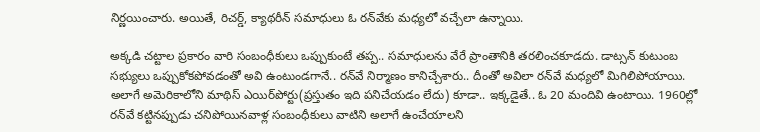నిర్ణయించారు. అయితే, రిచర్డ్, క్యాథరీన్‌ సమాధులు ఓ రన్‌వేకు మధ్యలో వచ్చేలా ఉన్నాయి.

అక్కడి చట్టాల ప్రకారం వారి సంబంధీకులు ఒప్పుకుంటే తప్ప.. సమాధులను వేరే ప్రాంతానికి తరలించకూడదు. డాట్సన్‌ కుటుంబ సభ్యులు ఒప్పుకోకపోవడంతో అవి ఉంటుండగానే.. రన్‌వే నిర్మాణం కానిచ్చేశారు.. దీంతో అవిలా రన్‌వే మధ్యలో మిగిలిపోయాయి. అలాగే అమెరికాలోని మాథిస్‌ ఎయిర్‌పోర్టు(ప్రస్తుతం ఇది పనిచేయడం లేదు) కూడా.. ఇక్కడైతే.. ఓ 20 మందివి ఉంటాయి. 1960ల్లో రన్‌వే కట్టినప్పుడు చనిపోయినవాళ్ల సంబంధీకులు వాటిని అలాగే ఉంచేయాలని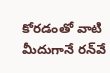కోరడంతో వాటి మీదుగానే రన్‌వే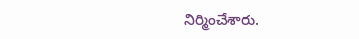నిర్మించేశారు.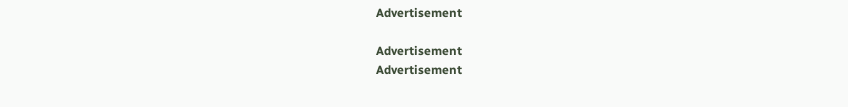Advertisement

Advertisement
Advertisement